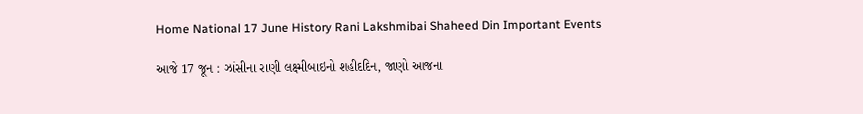Home National 17 June History Rani Lakshmibai Shaheed Din Important Events

આજે 17 જૂન : ઝાંસીના રાણી લક્ષ્મીબાઇનો શહીદદિન, જાણો આજના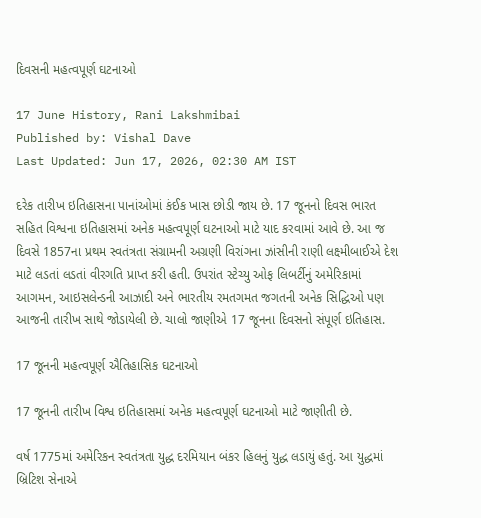દિવસની મહત્વપૂર્ણ ઘટનાઓ

17 June History, Rani Lakshmibai
Published by: Vishal Dave
Last Updated: Jun 17, 2026, 02:30 AM IST

દરેક તારીખ ઇતિહાસના પાનાંઓમાં કંઈક ખાસ છોડી જાય છે. 17 જૂનનો દિવસ ભારત સહિત વિશ્વના ઇતિહાસમાં અનેક મહત્વપૂર્ણ ઘટનાઓ માટે યાદ કરવામાં આવે છે. આ જ દિવસે 1857ના પ્રથમ સ્વતંત્રતા સંગ્રામની અગ્રણી વિરાંગના ઝાંસીની રાણી લક્ષ્મીબાઈએ દેશ માટે લડતાં લડતાં વીરગતિ પ્રાપ્ત કરી હતી. ઉપરાંત સ્ટેચ્યુ ઓફ લિબર્ટીનું અમેરિકામાં આગમન, આઇસલેન્ડની આઝાદી અને ભારતીય રમતગમત જગતની અનેક સિદ્ધિઓ પણ આજની તારીખ સાથે જોડાયેલી છે. ચાલો જાણીએ 17 જૂનના દિવસનો સંપૂર્ણ ઇતિહાસ.

17 જૂનની મહત્વપૂર્ણ ઐતિહાસિક ઘટનાઓ

17 જૂનની તારીખ વિશ્વ ઇતિહાસમાં અનેક મહત્વપૂર્ણ ઘટનાઓ માટે જાણીતી છે.

વર્ષ 1775માં અમેરિકન સ્વતંત્રતા યુદ્ધ દરમિયાન બંકર હિલનું યુદ્ધ લડાયું હતું. આ યુદ્ધમાં બ્રિટિશ સેનાએ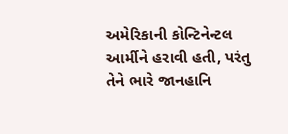અમેરિકાની કોન્ટિનેન્ટલ આર્મીને હરાવી હતી, પરંતુ તેને ભારે જાનહાનિ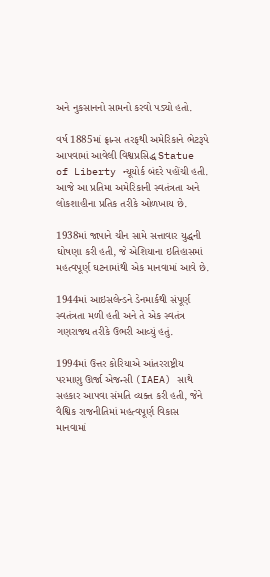અને નુકસાનનો સામનો કરવો પડ્યો હતો.

વર્ષ 1885માં ફ્રાન્સ તરફથી અમેરિકાને ભેટરૂપે આપવામાં આવેલી વિશ્વપ્રસિદ્ધ Statue of Liberty ન્યૂયોર્ક બંદરે પહોંચી હતી. આજે આ પ્રતિમા અમેરિકાની સ્વતંત્રતા અને લોકશાહીના પ્રતિક તરીકે ઓળખાય છે.

1938માં જાપાને ચીન સામે સત્તાવાર યુદ્ધની ઘોષણા કરી હતી, જે એશિયાના ઇતિહાસમાં મહત્વપૂર્ણ ઘટનામાંથી એક માનવામાં આવે છે.

1944માં આઇસલેન્ડને ડેનમાર્કથી સંપૂર્ણ સ્વતંત્રતા મળી હતી અને તે એક સ્વતંત્ર ગણરાજ્ય તરીકે ઉભરી આવ્યું હતું.

1994માં ઉત્તર કોરિયાએ આંતરરાષ્ટ્રીય પરમાણુ ઊર્જા એજન્સી (IAEA) સાથે સહકાર આપવા સંમતિ વ્યક્ત કરી હતી, જેને વૈશ્વિક રાજનીતિમાં મહત્વપૂર્ણ વિકાસ માનવામાં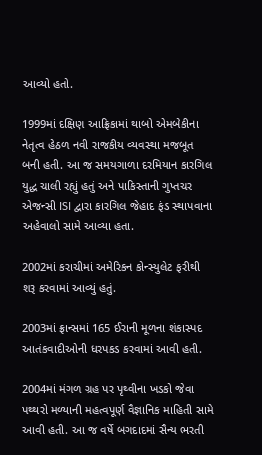આવ્યો હતો.

1999માં દક્ષિણ આફ્રિકામાં થાબો એમબેકીના નેતૃત્વ હેઠળ નવી રાજકીય વ્યવસ્થા મજબૂત બની હતી. આ જ સમયગાળા દરમિયાન કારગિલ યુદ્ધ ચાલી રહ્યું હતું અને પાકિસ્તાની ગુપ્તચર એજન્સી ISI દ્વારા કારગિલ જેહાદ ફંડ સ્થાપવાના અહેવાલો સામે આવ્યા હતા.

2002માં કરાચીમાં અમેરિકન કોન્સ્યુલેટ ફરીથી શરૂ કરવામાં આવ્યું હતું.

2003માં ફ્રાન્સમાં 165 ઈરાની મૂળના શંકાસ્પદ આતંકવાદીઓની ધરપકડ કરવામાં આવી હતી.

2004માં મંગળ ગ્રહ પર પૃથ્વીના ખડકો જેવા પથ્થરો મળ્યાની મહત્વપૂર્ણ વૈજ્ઞાનિક માહિતી સામે આવી હતી. આ જ વર્ષે બગદાદમાં સૈન્ય ભરતી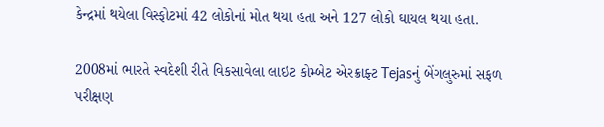કેન્દ્રમાં થયેલા વિસ્ફોટમાં 42 લોકોનાં મોત થયા હતા અને 127 લોકો ઘાયલ થયા હતા.

2008માં ભારતે સ્વદેશી રીતે વિકસાવેલા લાઇટ કોમ્બેટ એરક્રાફ્ટ Tejasનું બેંગલુરુમાં સફળ પરીક્ષણ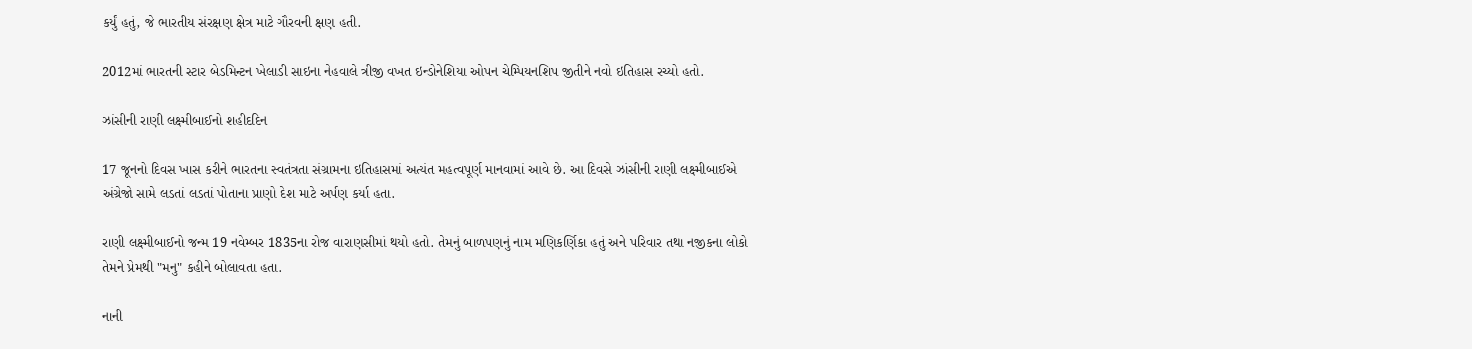કર્યું હતું, જે ભારતીય સંરક્ષણ ક્ષેત્ર માટે ગૌરવની ક્ષણ હતી.

2012માં ભારતની સ્ટાર બેડમિન્ટન ખેલાડી સાઇના નેહવાલે ત્રીજી વખત ઇન્ડોનેશિયા ઓપન ચેમ્પિયનશિપ જીતીને નવો ઇતિહાસ રચ્યો હતો.

ઝાંસીની રાણી લક્ષ્મીબાઈનો શહીદદિન

17 જૂનનો દિવસ ખાસ કરીને ભારતના સ્વતંત્રતા સંગ્રામના ઇતિહાસમાં અત્યંત મહત્વપૂર્ણ માનવામાં આવે છે. આ દિવસે ઝાંસીની રાણી લક્ષ્મીબાઈએ અંગ્રેજો સામે લડતાં લડતાં પોતાના પ્રાણો દેશ માટે અર્પણ કર્યા હતા.

રાણી લક્ષ્મીબાઈનો જન્મ 19 નવેમ્બર 1835ના રોજ વારાણસીમાં થયો હતો. તેમનું બાળપણનું નામ મણિકર્ણિકા હતું અને પરિવાર તથા નજીકના લોકો તેમને પ્રેમથી "મનુ" કહીને બોલાવતા હતા.

નાની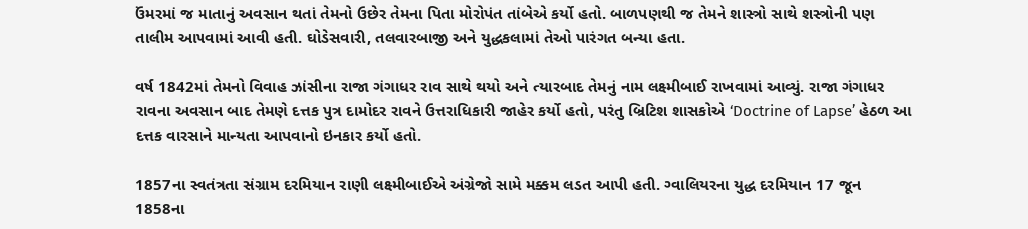ઉંમરમાં જ માતાનું અવસાન થતાં તેમનો ઉછેર તેમના પિતા મોરોપંત તાંબેએ કર્યો હતો. બાળપણથી જ તેમને શાસ્ત્રો સાથે શસ્ત્રોની પણ તાલીમ આપવામાં આવી હતી. ઘોડેસવારી, તલવારબાજી અને યુદ્ધકલામાં તેઓ પારંગત બન્યા હતા.

વર્ષ 1842માં તેમનો વિવાહ ઝાંસીના રાજા ગંગાધર રાવ સાથે થયો અને ત્યારબાદ તેમનું નામ લક્ષ્મીબાઈ રાખવામાં આવ્યું. રાજા ગંગાધર રાવના અવસાન બાદ તેમણે દત્તક પુત્ર દામોદર રાવને ઉત્તરાધિકારી જાહેર કર્યો હતો, પરંતુ બ્રિટિશ શાસકોએ ‘Doctrine of Lapse’ હેઠળ આ દત્તક વારસાને માન્યતા આપવાનો ઇનકાર કર્યો હતો.

1857ના સ્વતંત્રતા સંગ્રામ દરમિયાન રાણી લક્ષ્મીબાઈએ અંગ્રેજો સામે મક્કમ લડત આપી હતી. ગ્વાલિયરના યુદ્ધ દરમિયાન 17 જૂન 1858ના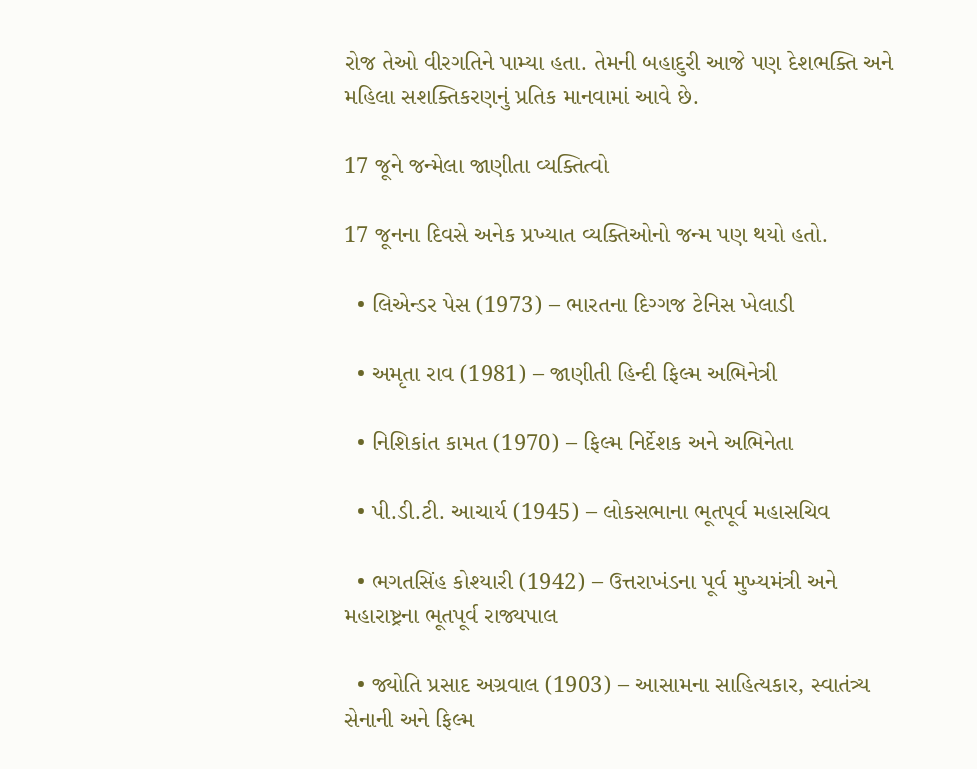રોજ તેઓ વીરગતિને પામ્યા હતા. તેમની બહાદુરી આજે પણ દેશભક્તિ અને મહિલા સશક્તિકરણનું પ્રતિક માનવામાં આવે છે.

17 જૂને જન્મેલા જાણીતા વ્યક્તિત્વો

17 જૂનના દિવસે અનેક પ્રખ્યાત વ્યક્તિઓનો જન્મ પણ થયો હતો.

  • લિએન્ડર પેસ (1973) – ભારતના દિગ્ગજ ટેનિસ ખેલાડી

  • અમૃતા રાવ (1981) – જાણીતી હિન્દી ફિલ્મ અભિનેત્રી

  • નિશિકાંત કામત (1970) – ફિલ્મ નિર્દેશક અને અભિનેતા

  • પી.ડી.ટી. આચાર્ય (1945) – લોકસભાના ભૂતપૂર્વ મહાસચિવ

  • ભગતસિંહ કોશ્યારી (1942) – ઉત્તરાખંડના પૂર્વ મુખ્યમંત્રી અને મહારાષ્ટ્રના ભૂતપૂર્વ રાજ્યપાલ

  • જ્યોતિ પ્રસાદ અગ્રવાલ (1903) – આસામના સાહિત્યકાર, સ્વાતંત્ર્ય સેનાની અને ફિલ્મ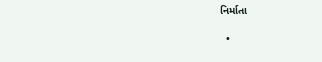નિર્માતા

  •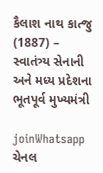કૈલાશ નાથ કાત્જુ (1887) – સ્વાતંત્ર્ય સેનાની અને મધ્ય પ્રદેશના ભૂતપૂર્વ મુખ્યમંત્રી

joinWhatsapp ચેનલ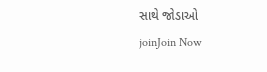સાથે જોડાઓ
joinJoin Now